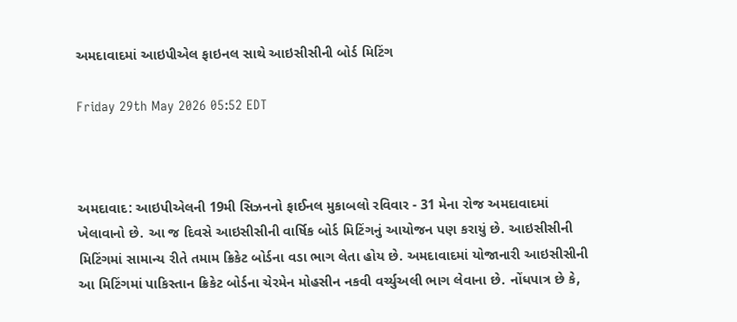અમદાવાદમાં આઇપીએલ ફાઇનલ સાથે આઇસીસીની બોર્ડ મિટિંગ

Friday 29th May 2026 05:52 EDT



અમદાવાદ: આઇપીએલની 19મી સિઝનનો ફાઈનલ મુકાબલો રવિવાર - 31 મેના રોજ અમદાવાદમાં ખેલાવાનો છે. આ જ દિવસે આઇસીસીની વાર્ષિક બોર્ડ મિટિંગનું આયોજન પણ કરાયું છે. આઇસીસીની મિટિંગમાં સામાન્ય રીતે તમામ ક્રિકેટ બોર્ડના વડા ભાગ લેતા હોય છે. અમદાવાદમાં યોજાનારી આઇસીસીની આ મિટિંગમાં પાકિસ્તાન ક્રિકેટ બોર્ડના ચેરમેન મોહસીન નકવી વર્ચ્યુઅલી ભાગ લેવાના છે. નોંધપાત્ર છે કે,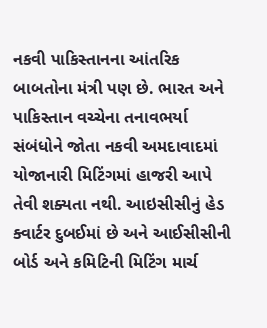નકવી પાકિસ્તાનના આંતરિક બાબતોના મંત્રી પણ છે. ભારત અને પાકિસ્તાન વચ્ચેના તનાવભર્યા સંબંધોને જોતા નકવી અમદાવાદમાં યોજાનારી મિટિંગમાં હાજરી આપે તેવી શક્યતા નથી. આઇસીસીનું હેડ ક્વાર્ટર દુબઈમાં છે અને આઈસીસીની બોર્ડ અને કમિટિની મિટિંગ માર્ચ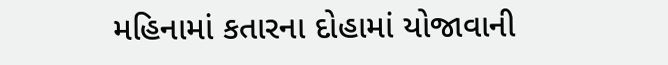મહિનામાં કતારના દોહામાં યોજાવાની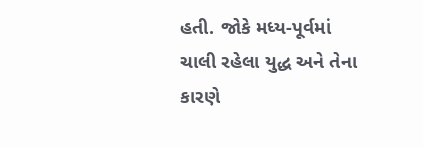હતી. જોકે મધ્ય-પૂર્વમાં ચાલી રહેલા યુદ્ધ અને તેના કારણે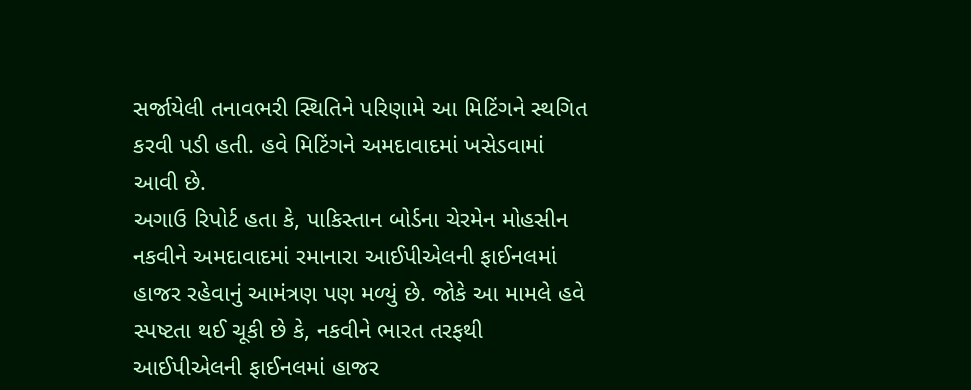સર્જાયેલી તનાવભરી સ્થિતિને પરિણામે આ મિટિંગને સ્થગિત કરવી પડી હતી. હવે મિટિંગને અમદાવાદમાં ખસેડવામાં આવી છે.
અગાઉ રિપોર્ટ હતા કે, પાકિસ્તાન બોર્ડના ચેરમેન મોહસીન નકવીને અમદાવાદમાં રમાનારા આઈપીએલની ફાઈનલમાં હાજર રહેવાનું આમંત્રણ પણ મળ્યું છે. જોકે આ મામલે હવે સ્પષ્ટતા થઈ ચૂકી છે કે, નકવીને ભારત તરફથી આઈપીએલની ફાઈનલમાં હાજર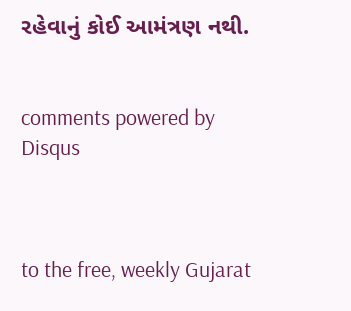રહેવાનું કોઈ આમંત્રણ નથી.


comments powered by Disqus



to the free, weekly Gujarat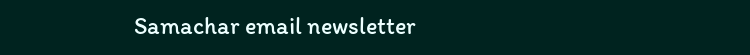Samachar email newsletter